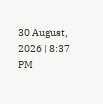30 August, 2026 | 8:37 PM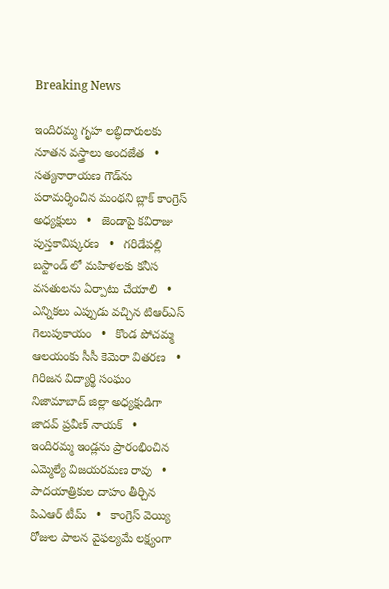Breaking News

ఇందిరమ్మ గృహ లబ్ధిదారులకు నూతన వస్త్రాలు అందజేత   •   సత్యనారాయణ గౌడ్‌ను పరామర్శించిన మంథని బ్లాక్ కాంగ్రెస్ అధ్యక్షులు   •   జెండాపై కవిరాజు పుస్తకావిష్కరణ   •   గరిడేపల్లి బస్టాండ్ లో మహిళలకు కనీస వసతులను ఏర్పాటు చేయాలి   •   ఎన్నికలు ఎప్పుడు వచ్చిన టిఆర్ఎస్ గెలుపుకాయం   •   కొండ పోచమ్మ ఆలయంకు సీసీ కెమెరా వితరణ   •   గిరిజన విద్యార్థి సంఘం నిజామాబాద్ జిల్లా అధ్యక్షుడిగా జాదవ్ ప్రవీణ్ నాయక్   •   ఇందిరమ్మ ఇండ్లను ప్రారంభించిన ఎమ్మెల్యే విజయరమణ రావు   •   పాదయాత్రికుల దాహం తీర్చిన పిఎఆర్ టీమ్   •   కాంగ్రెస్ వెయ్యి రోజుల పాలన వైఫల్యమే లక్ష్యంగా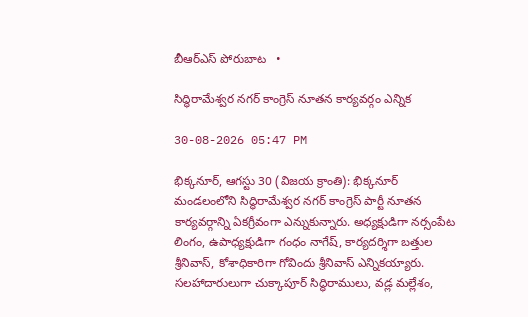బీఆర్ఎస్ పోరుబాట   •

సిద్ధిరామేశ్వర నగర్ కాంగ్రెస్ నూతన కార్యవర్గం ఎన్నిక

30-08-2026 05:47 PM

భిక్కనూర్, ఆగస్టు 30 (విజయ క్రాంతి): భిక్కనూర్ మండలంలోని సిద్ధిరామేశ్వర నగర్ కాంగ్రెస్ పార్టీ నూతన కార్యవర్గాన్ని ఏకగ్రీవంగా ఎన్నుకున్నారు. అధ్యక్షుడిగా నర్సంపేట లింగం, ఉపాధ్యక్షుడిగా గంధం నాగేష్, కార్యదర్శిగా బత్తుల శ్రీనివాస్, కోశాధికారిగా గోవిందు శ్రీనివాస్ ఎన్నికయ్యారు. సలహాదారులుగా చుక్కాపూర్ సిద్ధిరాములు, వడ్ల మల్లేశం,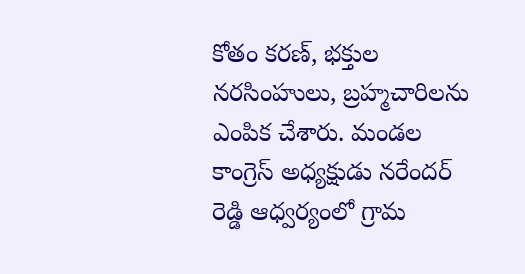కోతం కరణ్, భక్తుల నరసింహులు, బ్రహ్మచారిలను ఎంపిక చేశారు. మండల కాంగ్రెస్ అధ్యక్షుడు నరేందర్ రెడ్డి ఆధ్వర్యంలో గ్రామ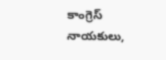కాంగ్రెస్ నాయకులు,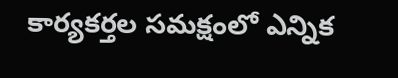కార్యకర్తల సమక్షంలో ఎన్నిక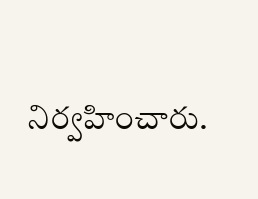నిర్వహించారు.